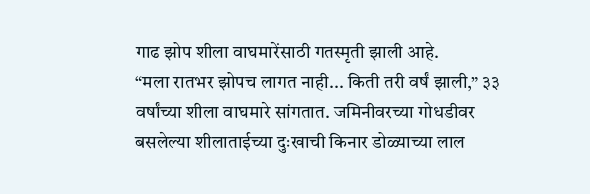गाढ झोप शीला वाघमारेंसाठी गतस्मृती झाली आहे.
“मला रातभर झोपच लागत नाही... किती तरी वर्षं झाली,” ३३ वर्षांच्या शीला वाघमारे सांगतात. जमिनीवरच्या गोधडीवर बसलेल्या शीलाताईच्या दुःखाची किनार डोळ्याच्या लाल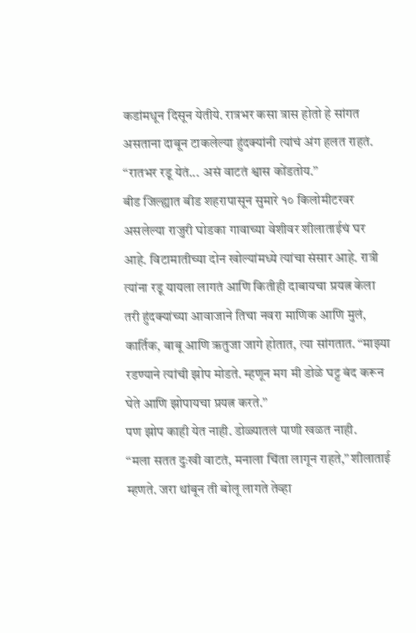कडांमधून दिसून येतीये. रात्रभर कसा त्रास होतो हे सांगत असताना दाबून टाकलेल्या हुंदक्यांनी त्यांचं अंग हलत राहतं. “रातभर रडू येतं... असं वाटतं श्वास कोंडतोय.”
बीड जिल्ह्यात बीड शहरापासून सुमारे १० किलोमीटरवर असलेल्या राजुरी घोडका गावाच्या वेशीवर शीलाताईचं घर आहे. विटामातीच्या दोन खोल्यांमध्ये त्यांचा संसार आहे. रात्री त्यांना रडू यायला लागतं आणि कितीही दाबायचा प्रयत्न केला तरी हुंदक्यांच्या आवाजाने तिचा नवरा माणिक आणि मुलं, कार्तिक, बाबू आणि ऋतुजा जागे होतात, त्या सांगतात. “माझ्या रडण्याने त्यांची झोप मोडते. म्हणून मग मी डोळे घट्ट बंद करून घेते आणि झोपायचा प्रयत्न करते.”
पण झोप काही येत नाही. डोळ्यातलं पाणी खळत नाही.
“मला सतत दुःखी वाटतं, मनाला चिंता लागून राहते,” शीलाताई म्हणते. जरा थांबून ती बोलू लागते तेव्हा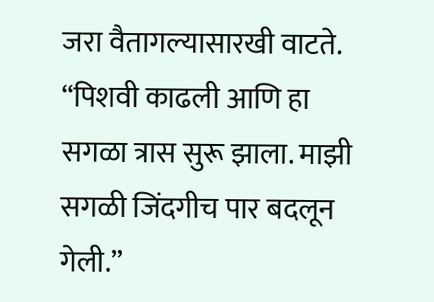जरा वैतागल्यासारखी वाटते. “पिशवी काढली आणि हा सगळा त्रास सुरू झाला. माझी सगळी जिंदगीच पार बदलून गेली.”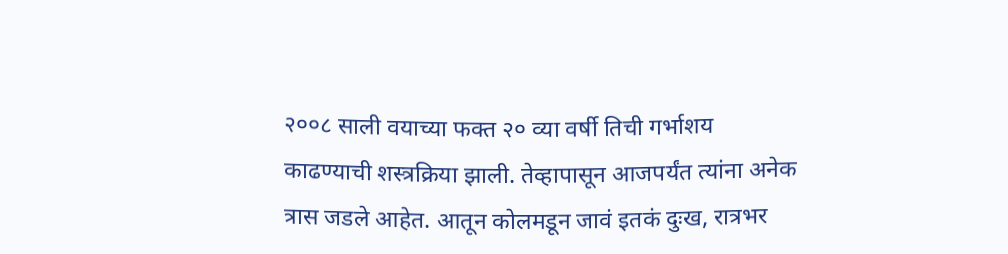२००८ साली वयाच्या फक्त २० व्या वर्षी तिची गर्भाशय काढण्याची शस्त्रक्रिया झाली. तेव्हापासून आजपर्यंत त्यांना अनेक त्रास जडले आहेत. आतून कोलमडून जावं इतकं दुःख, रात्रभर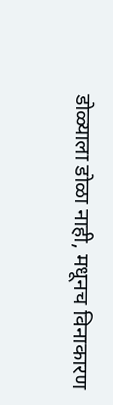डोळ्याला डोळा नाही, मधूनच विनाकारण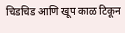चिडचिड आणि खूप काळ टिकून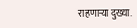राहणाऱ्या दुख्या.